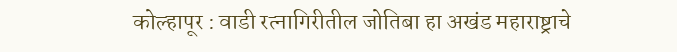कोल्हापूर : वाडी रत्नागिरीतील जोतिबा हा अखंड महाराष्ट्राचे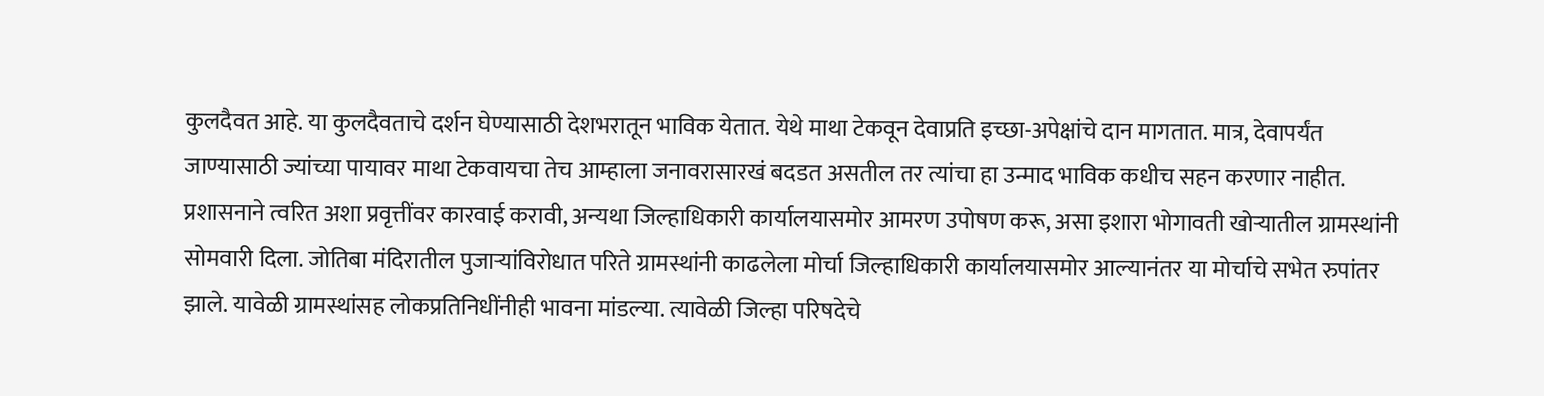कुलदैवत आहे. या कुलदैवताचे दर्शन घेण्यासाठी देशभरातून भाविक येतात. येथे माथा टेकवून देवाप्रति इच्छा-अपेक्षांचे दान मागतात. मात्र, देवापर्यंत जाण्यासाठी ज्यांच्या पायावर माथा टेकवायचा तेच आम्हाला जनावरासारखं बदडत असतील तर त्यांचा हा उन्माद भाविक कधीच सहन करणार नाहीत. प्रशासनाने त्वरित अशा प्रवृत्तींवर कारवाई करावी, अन्यथा जिल्हाधिकारी कार्यालयासमोर आमरण उपोषण करू, असा इशारा भोगावती खोऱ्यातील ग्रामस्थांनी सोमवारी दिला. जोतिबा मंदिरातील पुजाऱ्यांविरोधात परिते ग्रामस्थांनी काढलेला मोर्चा जिल्हाधिकारी कार्यालयासमोर आल्यानंतर या मोर्चाचे सभेत रुपांतर झाले. यावेळी ग्रामस्थांसह लोकप्रतिनिधींनीही भावना मांडल्या. त्यावेळी जिल्हा परिषदेचे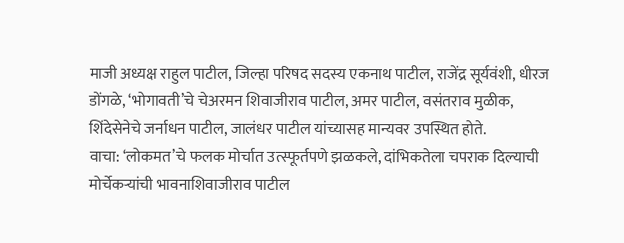माजी अध्यक्ष राहुल पाटील, जिल्हा परिषद सदस्य एकनाथ पाटील, राजेंद्र सूर्यवंशी, धीरज डोंगळे, ‘भोगावती’चे चेअरमन शिवाजीराव पाटील, अमर पाटील, वसंतराव मुळीक, शिंदेसेनेचे जर्नाधन पाटील, जालंधर पाटील यांच्यासह मान्यवर उपस्थित होते.
वाचा: ‘लोकमत’चे फलक मोर्चात उत्स्फूर्तपणे झळकले, दांभिकतेला चपराक दिल्याची मोर्चेकऱ्यांची भावनाशिवाजीराव पाटील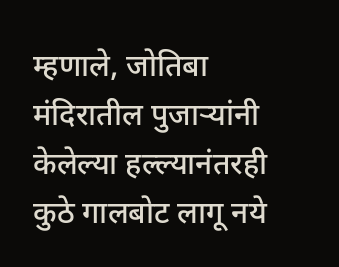म्हणाले, जोतिबा मंदिरातील पुजाऱ्यांनी केलेल्या हल्ल्यानंतरही कुठे गालबोट लागू नये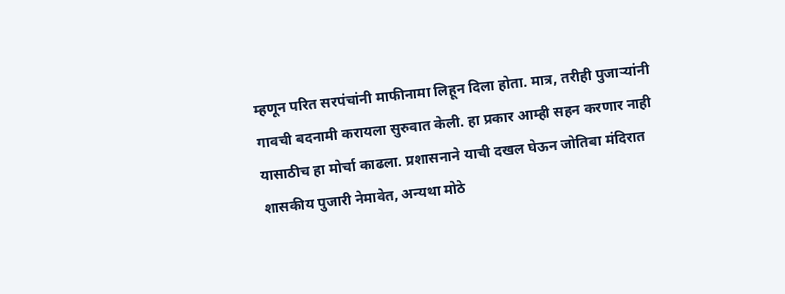म्हणून परित सरपंचांनी माफीनामा लिहून दिला होता. मात्र, तरीही पुजाऱ्यांनी गावची बदनामी करायला सुरुवात केली. हा प्रकार आम्ही सहन करणार नाही यासाठीच हा मोर्चा काढला. प्रशासनाने याची दखल घेऊन जोतिबा मंदिरात शासकीय पुजारी नेमावेत, अन्यथा मोठे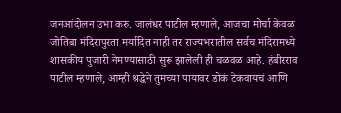जनआंदोलन उभा करु. जालंधर पाटील म्हणाले, आजचा मोर्चा केवळ जोतिबा मंदिरापुरता मर्यादित नाही तर राज्यभरातील सर्वच मंदिरामध्ये शासकीय पुजारी नेमण्यासाठी सुरू झालेली ही चळवळ आहे. हंबीरराव पाटील म्हणाले, आम्ही श्रद्धेने तुमच्या पायावर डोकं टेकवायचं आणि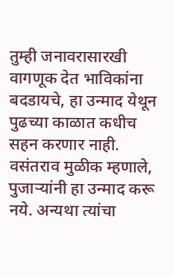तुम्ही जनावरासारखी वागणूक देत भाविकांना बदडायचे, हा उन्माद येथून पुढच्या काळात कधीच सहन करणार नाही. वसंतराव मुळीक म्हणाले, पुजाऱ्यांनी हा उन्माद करू नये. अन्यथा त्यांचा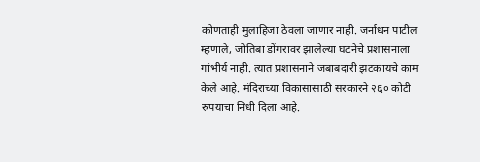कोणताही मुलाहिजा ठेवला जाणार नाही. जर्नाधन पाटील म्हणाले, जोतिबा डोंगरावर झालेल्या घटनेचे प्रशासनाला गांभीर्य नाही. त्यात प्रशासनाने जबाबदारी झटकायचे काम केले आहे. मंदिराच्या विकासासाठी सरकारने २६० कोटी रुपयाचा निधी दिला आहे.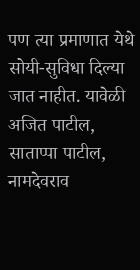पण त्या प्रमाणात येथे सोयी-सुविधा दिल्या जात नाहीत. यावेळी अजित पाटील, साताप्पा पाटील, नामदेवराव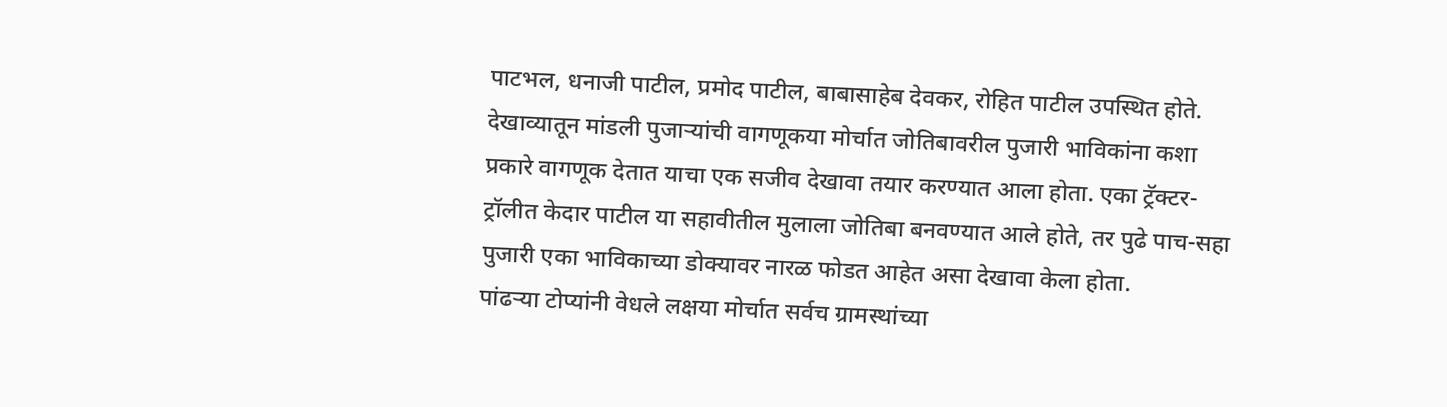पाटभल, धनाजी पाटील, प्रमोद पाटील, बाबासाहेब देवकर, रोहित पाटील उपस्थित होते.
देखाव्यातून मांडली पुजाऱ्यांची वागणूकया मोर्चात जोतिबावरील पुजारी भाविकांना कशा प्रकारे वागणूक देतात याचा एक सजीव देखावा तयार करण्यात आला होता. एका ट्रॅक्टर-ट्रॉलीत केदार पाटील या सहावीतील मुलाला जोतिबा बनवण्यात आले होते, तर पुढे पाच-सहा पुजारी एका भाविकाच्या डोक्यावर नारळ फोडत आहेत असा देखावा केला होता.
पांढऱ्या टोप्यांनी वेधले लक्षया मोर्चात सर्वच ग्रामस्थांच्या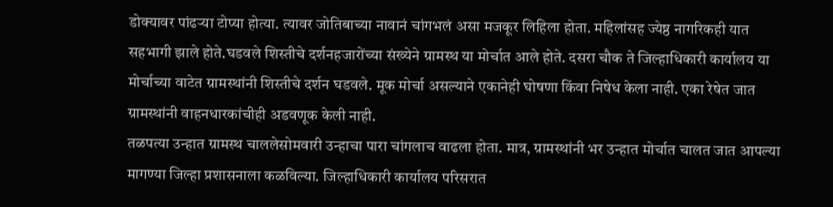डोक्यावर पांढऱ्या टोप्या होत्या. त्यावर जोतिबाच्या नावानं चांगभलं असा मजकूर लिहिला होता. महिलांसह ज्येष्ठ नागरिकही यात सहभागी झाले होते.घडवले शिस्तीचे दर्शनहजारोंच्या संख्येने ग्रामस्थ या मोर्चात आले होते. दसरा चौक ते जिल्हाधिकारी कार्यालय या मोर्चाच्या वाटेत ग्रामस्थांनी शिस्तीचे दर्शन घडवले. मूक मोर्चा असल्याने एकानेही घोषणा किंवा निषेध केला नाही. एका रेषेत जात ग्रामस्थांनी वाहनधारकांचीही अडवणूक केली नाही.
तळपत्या उन्हात ग्रामस्थ चाललेसोमवारी उन्हाचा पारा चांगलाच वाढला होता. मात्र, ग्रामस्थांनी भर उन्हात मोर्चात चालत जात आपल्या मागण्या जिल्हा प्रशासनाला कळविल्या. जिल्हाधिकारी कार्यालय परिसरात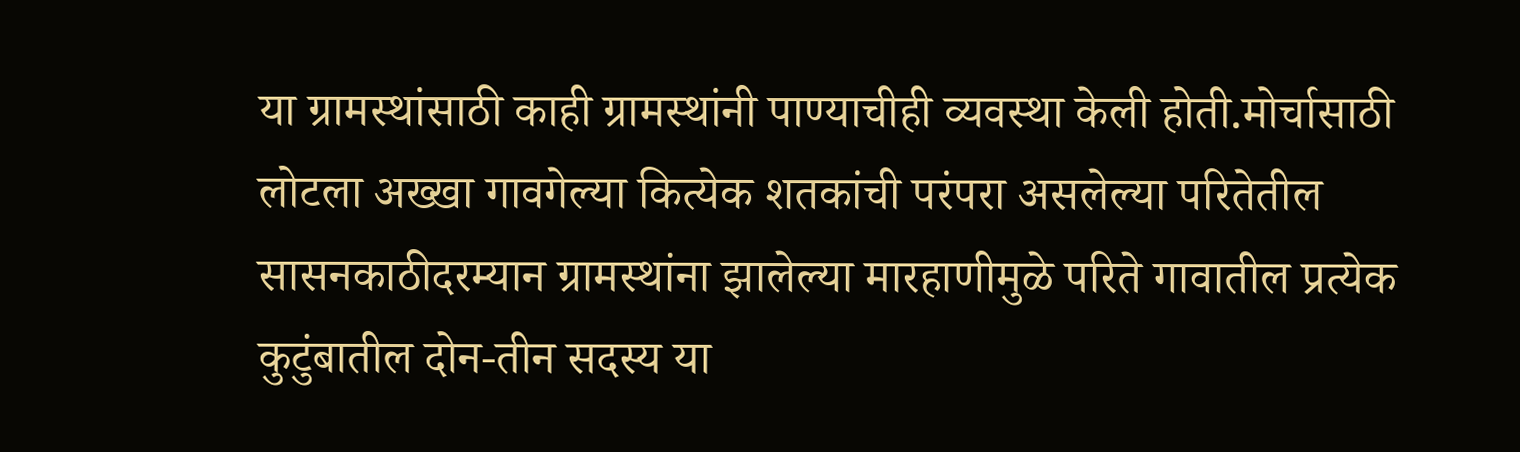या ग्रामस्थांसाठी काही ग्रामस्थांनी पाण्याचीही व्यवस्था केली होती.मोर्चासाठी लोटला अख्खा गावगेल्या कित्येक शतकांची परंपरा असलेल्या परितेतील सासनकाठीदरम्यान ग्रामस्थांना झालेल्या मारहाणीमुळे परिते गावातील प्रत्येक कुटुंबातील दोन-तीन सदस्य या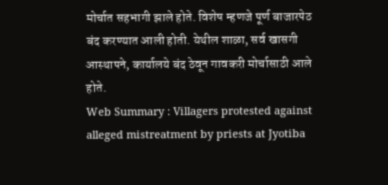मोर्चात सहभागी झाले होते. विशेष म्हणजे पूर्ण बाजारपेठ बंद करण्यात आली होती. येथील शाळा, सर्व खासगी आस्थापने, कार्यालये बंद ठेवून गावकरी मोर्चासाठी आले होते.
Web Summary : Villagers protested against alleged mistreatment by priests at Jyotiba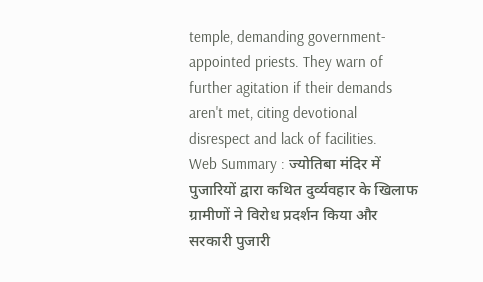temple, demanding government-appointed priests. They warn of further agitation if their demands aren't met, citing devotional disrespect and lack of facilities.
Web Summary : ज्योतिबा मंदिर में पुजारियों द्वारा कथित दुर्व्यवहार के खिलाफ ग्रामीणों ने विरोध प्रदर्शन किया और सरकारी पुजारी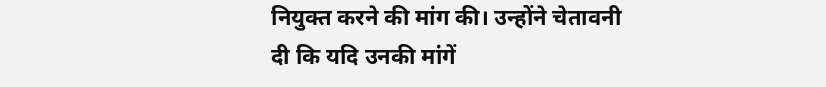नियुक्त करने की मांग की। उन्होंने चेतावनी दी कि यदि उनकी मांगें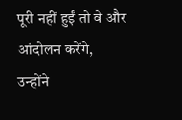पूरी नहीं हुईं तो वे और आंदोलन करेंगे, उन्होंने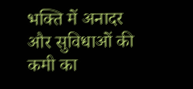भक्ति में अनादर और सुविधाओं की कमी का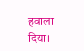हवाला दिया।